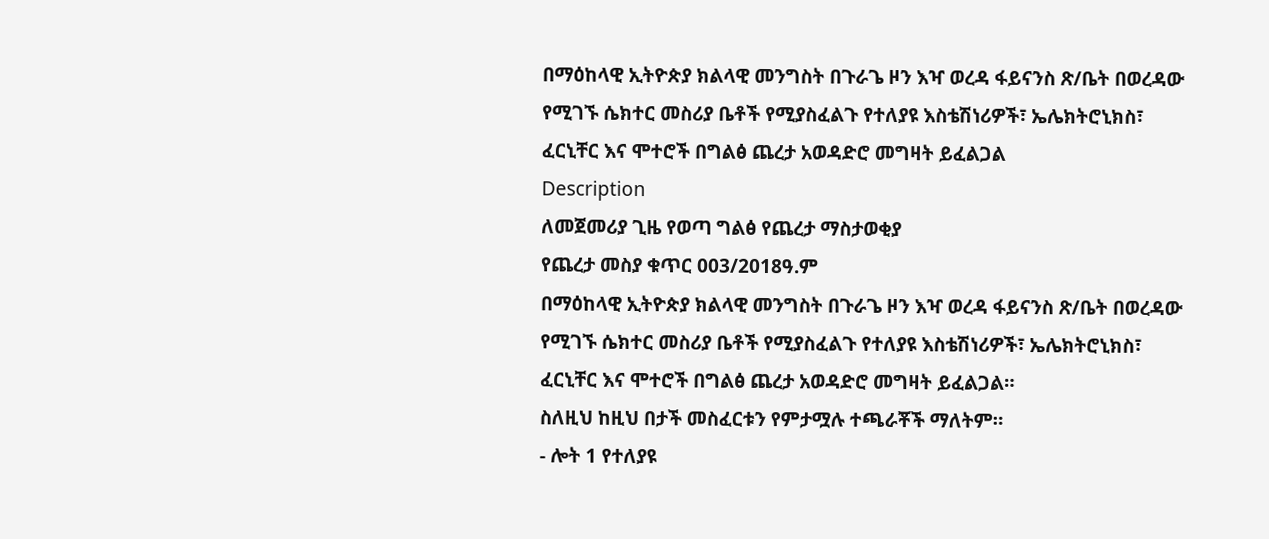በማዕከላዊ ኢትዮጵያ ክልላዊ መንግስት በጉራጌ ዞን እዣ ወረዳ ፋይናንስ ጽ/ቤት በወረዳው የሚገኙ ሴክተር መስሪያ ቤቶች የሚያስፈልጉ የተለያዩ እስቴሽነሪዎች፣ ኤሌክትሮኒክስ፣ ፈርኒቸር እና ሞተሮች በግልፅ ጨረታ አወዳድሮ መግዛት ይፈልጋል
Description
ለመጀመሪያ ጊዜ የወጣ ግልፅ የጨረታ ማስታወቂያ
የጨረታ መስያ ቁጥር 003/2018ዓ.ም
በማዕከላዊ ኢትዮጵያ ክልላዊ መንግስት በጉራጌ ዞን እዣ ወረዳ ፋይናንስ ጽ/ቤት በወረዳው የሚገኙ ሴክተር መስሪያ ቤቶች የሚያስፈልጉ የተለያዩ እስቴሽነሪዎች፣ ኤሌክትሮኒክስ፣ ፈርኒቸር እና ሞተሮች በግልፅ ጨረታ አወዳድሮ መግዛት ይፈልጋል።
ስለዚህ ከዚህ በታች መስፈርቱን የምታሟሉ ተጫራቾች ማለትም።
- ሎት 1 የተለያዩ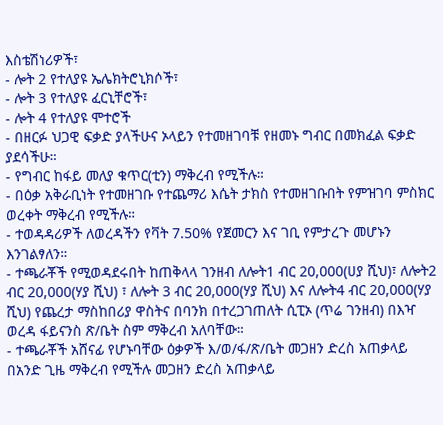እስቴሽነሪዎች፣
- ሎት 2 የተለያዩ ኤሌክትሮኒክሶች፣
- ሎት 3 የተለያዩ ፈርኒቸሮች፣
- ሎት 4 የተለያዩ ሞተሮች
- በዘርፉ ህጋዊ ፍቃድ ያላችሁና ኦላይን የተመዘገባቹ የዘመኑ ግብር በመክፈል ፍቃድ ያደሳችሁ።
- የግብር ከፋይ መለያ ቁጥር(ቲን) ማቅረብ የሚችሉ።
- በዕቃ አቅራቢነት የተመዘገቡ የተጨማሪ እሴት ታክስ የተመዘገቡበት የምዝገባ ምስክር ወረቀት ማቅረብ የሚችሉ።
- ተወዳዳሪዎች ለወረዳችን የቫት 7.50% የጀመርን እና ገቢ የምታረጉ መሆኑን እንገልፃለን።
- ተጫራቾች የሚወዳደሩበት ከጠቅላላ ገንዘብ ለሎት1 ብር 20,000(ሀያ ሺህ)፣ ለሎት2 ብር 20,000(ሃያ ሺህ) ፣ ለሎት 3 ብር 20,000(ሃያ ሺህ) እና ለሎት4 ብር 20,000(ሃያ ሺህ) የጨረታ ማስከበሪያ ዋስትና በባንክ በተረጋገጠለት ሲፒኦ (ጥሬ ገንዘብ) በእዣ ወረዳ ፋይናንስ ጽ/ቤት ስም ማቅረብ አለባቸው።
- ተጫራቾች አሸናፊ የሆኑባቸው ዕቃዎች እ/ወ/ፋ/ጽ/ቤት መጋዘን ድረስ አጠቃላይ በአንድ ጊዜ ማቅረብ የሚችሉ መጋዘን ድረስ አጠቃላይ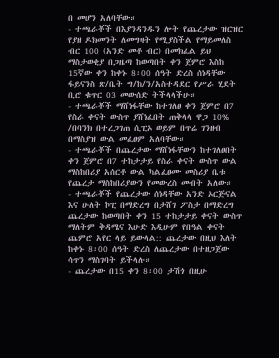በ መሆን አለባቸው።
- ተጫራቾች በእያንዳንዱን ሎት የጨረታው ዝርዝር የያዘ ዶክመንት ለመግዛት የሚያስችል የማይመለስ ብር 100 (አንድ መቶ ብር) በመክፈል ይህ ማስታወቂያ በጋዜጣ ከወጣበት ቀን ጀምሮ እስከ 15ኛው ቀን ከቀኑ 8፡00 ሰዓት ድረስ ሰነዳቸው ፋይናንስ ጽ/ቤት ግ/ከ/ን/አስተዳደር የሥራ ሂደት ቢሮ ቁጥር 03 መውሰድ ትችላላችሁ።
- ተጫራቾች ማሸነፋቸው ከተገለፀ ቀን ጀምሮ በ7 የስራ ቀናት ውስጥ ያሸነፈበት ጠቅላላ ዋጋ 10% /በባንክ በተረጋገጠ ሲፒኦ ወይም በጥሬ ገንዘብ በማስያዝ ውል መፈፀም አለባቸው።
- ተጫራቾች በጨረታው ማሸነፋቸውን ከተገለፀበት ቀን ጀምሮ በ7 ተከታታይ የስራ ቀናት ውስጥ ውል ማስከበሪያ አሰርቶ ውል ካልፈፀሙ መስሪያ ቤቱ የጨረታ ማስከበሪያውን የመውረስ መብት አለው።
- ተጫራቾች የጨረታው ሰነዳቸው አንድ ኦርጅናል እና ሁለት ኮፒ በማድረግ በታሸገ ፖስታ በማድረግ ጨረታው ከወጣበት ቀን 15 ተከታታይ ቀናት ውስጥ ማለትም ቅዳሜና እሁድ እዲሁም የበዓል ቀናት ጨምሮ አየር ላይ ይውላል:: ጨረታው በዚህ እለት ከቀኑ 8፡00 ሰዓት ድረስ ለጨረታው በተዘጋጀው ሳጥን ማስገባት ይችላሉ።
- ጨረታው በ15 ቀን 8፡00 ታሽጎ በዚሁ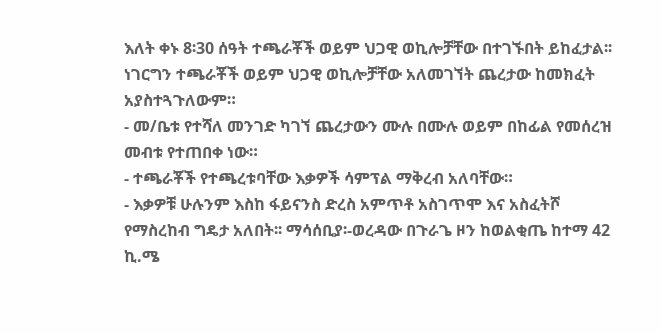እለት ቀኑ 8፡30 ሰዓት ተጫራቾች ወይም ህጋዊ ወኪሎቻቸው በተገኙበት ይከፈታል፡፡ነገርግን ተጫራቾች ወይም ህጋዊ ወኪሎቻቸው አለመገኘት ጨረታው ከመክፈት አያስተጓጉለውም።
- መ/ቤቱ የተሻለ መንገድ ካገኘ ጨረታውን ሙሉ በሙሉ ወይም በከፊል የመሰረዝ መብቱ የተጠበቀ ነው።
- ተጫራቾች የተጫረቱባቸው እቃዎች ሳምፕል ማቅረብ አለባቸው።
- እቃዎቹ ሁሉንም እስከ ፋይናንስ ድረስ አምጥቶ አስገጥሞ እና አስፈትሾ የማስረከብ ግዴታ አለበት፡፡ ማሳሰቢያ፡-ወረዳው በጉራጌ ዞን ከወልቂጤ ከተማ 42 ኪ.ሜ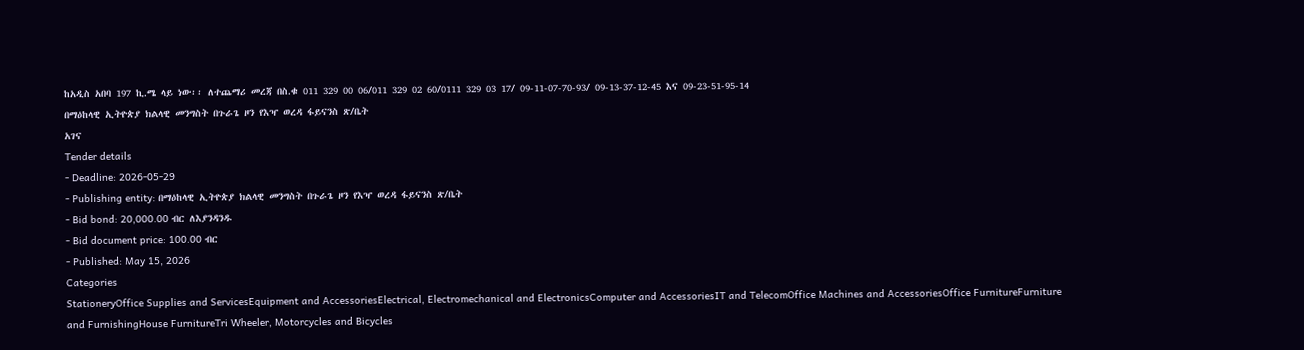ከአዲስ አበባ 197 ኪ.ሜ ላይ ነው፡፡ ለተጨማሪ መረጃ በስ.ቁ 011 329 00 06/011 329 02 60/0111 329 03 17/ 09-11-07-70-93/ 09-13-37-12-45 እና 09-23-51-95-14
በማዕከላዊ ኢትዮጵያ ክልላዊ መንግስት በጉራጌ ዞን የእዣ ወረዳ ፋይናንስ ጽ/ቤት
አገና
Tender details
- Deadline: 2026-05-29
- Publishing entity: በማዕከላዊ ኢትዮጵያ ክልላዊ መንግስት በጉራጌ ዞን የእዣ ወረዳ ፋይናንስ ጽ/ቤት
- Bid bond: 20,000.00 ብር ለእያንዳንዱ
- Bid document price: 100.00 ብር
- Published: May 15, 2026
Categories
StationeryOffice Supplies and ServicesEquipment and AccessoriesElectrical, Electromechanical and ElectronicsComputer and AccessoriesIT and TelecomOffice Machines and AccessoriesOffice FurnitureFurniture and FurnishingHouse FurnitureTri Wheeler, Motorcycles and Bicycles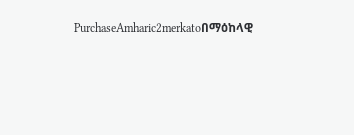PurchaseAmharic2merkatoበማዕከላዊ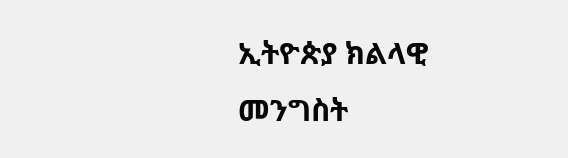ኢትዮጵያ ክልላዊ መንግስት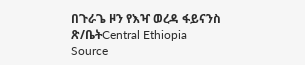በጉራጌ ዞን የእዣ ወረዳ ፋይናንስ ጽ/ቤትCentral Ethiopia
Source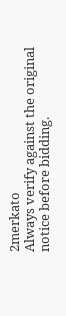2merkato
Always verify against the original notice before bidding.